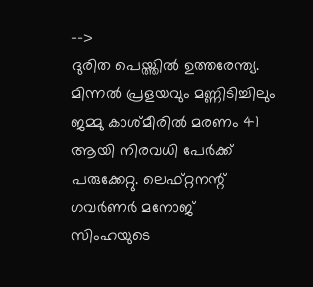-->
ദുരിത പെയ്ത്തിൽ ഉത്തരേന്ത്യ. മിന്നൽ പ്രളയവും മണ്ണിടിച്ചിലും ജമ്മു കാശ്മീരിൽ മരണം 41 ആയി നിരവധി പേർക്ക് പരുക്കേറ്റു. ലെഫ്റ്റനന്റ് ഗവർണർ മനോജ് സിംഹയുടെ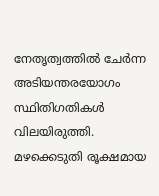നേതൃത്വത്തിൽ ചേർന്ന അടിയന്തരയോഗം സ്ഥിതിഗതികൾ വിലയിരുത്തി. മഴക്കെടുതി രൂക്ഷമായ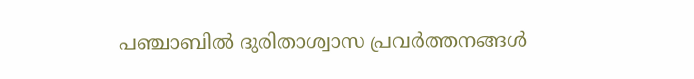പഞ്ചാബിൽ ദുരിതാശ്വാസ പ്രവർത്തനങ്ങൾ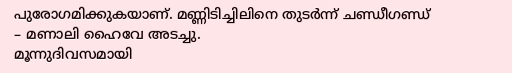പുരോഗമിക്കുകയാണ്. മണ്ണിടിച്ചിലിനെ തുടർന്ന് ചണ്ഡീഗണ്ഡ് – മണാലി ഹൈവേ അടച്ചു.
മൂന്നുദിവസമായി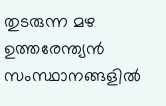തുടരുന്ന മഴ ഉത്തരേന്ത്യൻ സംസ്ഥാനങ്ങളിൽ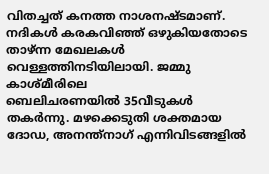വിതച്ചത് കനത്ത നാശനഷ്ടമാണ്. നദികൾ കരകവിഞ്ഞ് ഒഴുകിയതോടെ താഴ്ന്ന മേഖലകൾ വെള്ളത്തിനടിയിലായി. ജമ്മു കാശ്മീരിലെ
ബെലിചരണയിൽ 35വീടുകൾ തകർന്നു. മഴക്കെടുതി ശക്തമായ ദോഡ, അനന്ത്നാഗ് എന്നിവിടങ്ങളിൽ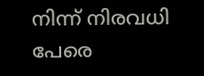നിന്ന് നിരവധി പേരെ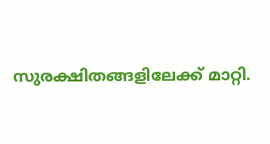സുരക്ഷിതങ്ങളിലേക്ക് മാറ്റി.